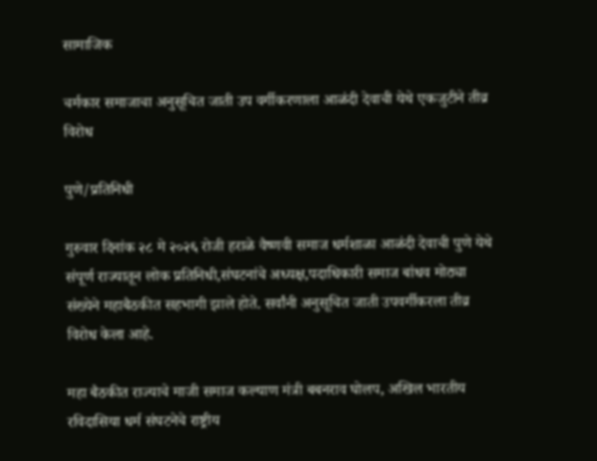सामाजिक

चर्मकार समाजाचा अनुसूचित जाती उप वर्गीकरणाला आळंदी देवाची येथे एकजुटीने तीव्र विरोध

पुणे/प्रतिनिधी

गुरुवार दिनांक २८ मे २०२६ रोजी हराळे वैष्णवी समाज धर्मशाळा आळंदी देवाची पुणे येथे संपूर्ण राज्यातून लोक प्रतिनिधी,संघटनांचे अध्यक्ष,पदाधिकारी समाज बांधव मोठ्या संख्येने महाबैठकीत सहभागी झाले होते. सर्वांनी अनुसूचित जाती उपवर्गीकरला तीव्र विरोध केला आहे.

महा बैठकीत राज्याचे माजी समाज कल्याण मंत्री बबनराव घोलप, अखिल भारतीय रविदासिया धर्म संघटनेचे राष्ट्रीय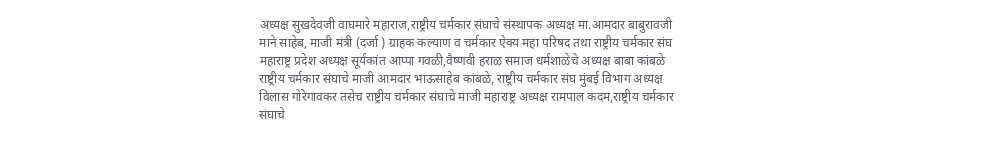अध्यक्ष सुखदेवजी वाघमारे महाराज,राष्ट्रीय चर्मकार संघाचे संस्थापक अध्यक्ष मा.आमदार बाबुरावजी माने साहेब, माजी मंत्री (दर्जा ) ग्राहक कल्याण व चर्मकार ऐक्य महा परिषद तथा राष्ट्रीय चर्मकार संघ महाराष्ट्र प्रदेश अध्यक्ष सूर्यकांत आप्पा गवळी,वैष्णवी हराळ समाज धर्मशाळेचे अध्यक्ष बाबा कांबळे राष्ट्रीय चर्मकार संघाचे माजी आमदार भाऊसाहेब कांबळे, राष्ट्रीय चर्मकार संघ मुंबई विभाग अध्यक्ष विलास गोरेगावकर तसेच राष्ट्रीय चर्मकार संघाचे माजी महाराष्ट्र अध्यक्ष रामपाल कदम,राष्ट्रीय चर्मकार संघाचे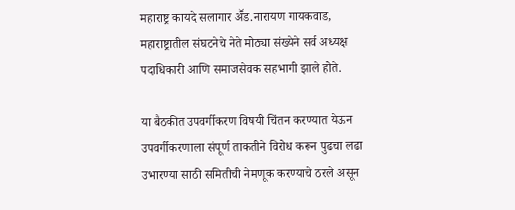महाराष्ट्र कायदे सलागार अॕड.नारायण गायकवाड, महाराष्ट्रातील संघटनेचे नेते मोठ्या संख्येने सर्व अध्यक्ष पदाधिकारी आणि समाजसेवक सहभागी झाले होते.

या बैठकीत उपवर्गीकरण विषयी चिंतन करण्यात येऊन उपवर्गीकरणाला संपूर्ण ताकतीने विरोध करून पुढचा लढा उभारण्या साठी समितीची नेमणूक करण्याचे ठरले असून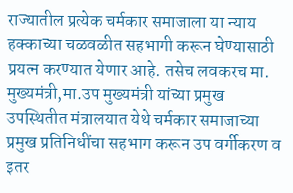राज्यातील प्रत्येक चर्मकार समाजाला या न्याय हक्काच्या चळवळीत सहभागी करून घेण्यासाठी प्रयत्न करण्यात येणार आहे. तसेच लवकरच मा. मुख्यमंत्री,मा.उप मुख्यमंत्री यांच्या प्रमुख उपस्थितीत मंत्रालयात येथे चर्मकार समाजाच्या प्रमुख प्रतिनिधींचा सहभाग करून उप वर्गीकरण व इतर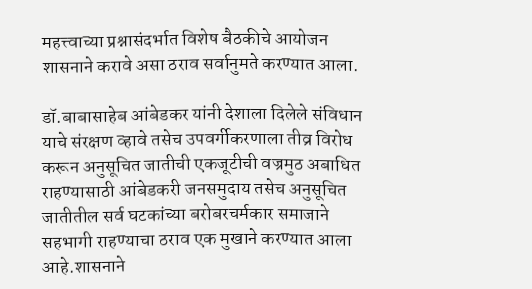महत्त्वाच्या प्रश्नासंदर्भात विशेष बैठकीचे आयोजन शासनाने करावे असा ठराव सर्वानुमते करण्यात आला.

डॉ.बाबासाहेब आंबेडकर यांनी देशाला दिलेले संविधान याचे संरक्षण व्हावे तसेच उपवर्गीकरणाला तीव्र विरोध करून अनुसूचित जातीची एकजूटीची वज्रमुठ अबाधित राहण्यासाठी आंबेडकरी जनसमुदाय तसेच अनुसूचित जातीतील सर्व घटकांच्या बरोबरचर्मकार समाजाने सहभागी राहण्याचा ठराव एक मुखाने करण्यात आला आहे.शासनाने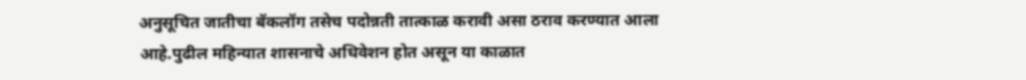अनुसूचित जातीचा बॅकलॉग तसेच पदोन्नती तात्काळ करावी असा ठराव करण्यात आला आहे.पुढील महिन्यात शासनाचे अधिवेशन होत असून या काळात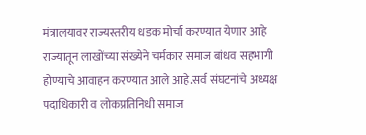मंत्रालयावर राज्यस्तरीय धडक मोर्चा करण्यात येणार आहे राज्यातून लाखोंच्या संख्येने चर्मकार समाज बांधव सहभागी होण्याचे आवाहन करण्यात आले आहे.सर्व संघटनांचे अध्यक्ष पदाधिकारी व लोकप्रतिनिधी समाज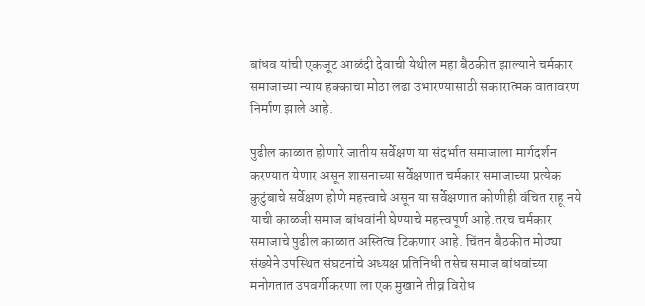बांधव यांची एकजूट आळंदी देवाची येथील महा बैठकीत झाल्याने चर्मकार समाजाच्या न्याय हक्काचा मोठा लढा उभारण्यासाठी सकारात्मक वातावरण निर्माण झाले आहे.

पुढील काळात होणारे जातीय सर्वेक्षण या संदर्भात समाजाला मार्गदर्शन करण्यात येणार असून शासनाच्या सर्वेक्षणात चर्मकार समाजाच्या प्रत्येक कुटुंबाचे सर्वेक्षण होणे महत्त्वाचे असून या सर्वेक्षणात कोणीही वंचित राहू नये याची काळजी समाज बांधवांनी घेण्याचे महत्त्वपूर्ण आहे.तरच चर्मकार समाजाचे पुढील काळात अस्तित्व टिकणार आहे. चिंतन बैठकीत मोठ्या संख्येने उपस्थित संघटनांचे अध्यक्ष प्रतिनिधी तसेच समाज बांधवांच्या मनोगतात उपवर्गीकरणा ला एक मुखाने तीव्र विरोध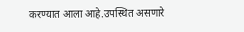करण्यात आला आहे.उपस्थित असणारे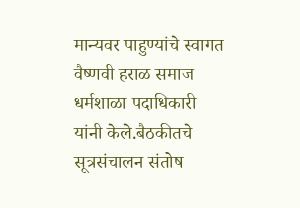मान्यवर पाहुण्यांचे स्वागत वैष्णवी हराळ समाज धर्मशाळा पदाधिकारी यांनी केले.बैठकीतचे सूत्रसंचालन संतोष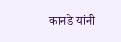कानडे यांनी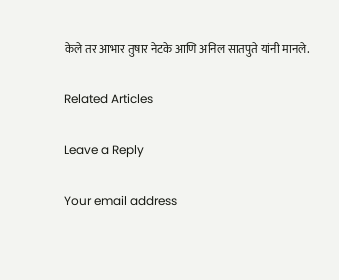केले तर आभार तुषार नेटके आणि अनिल सातपुते यांनी मानले.

Related Articles

Leave a Reply

Your email address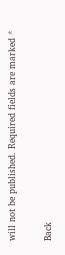will not be published. Required fields are marked *

Back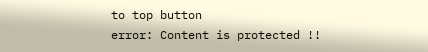to top button
error: Content is protected !!